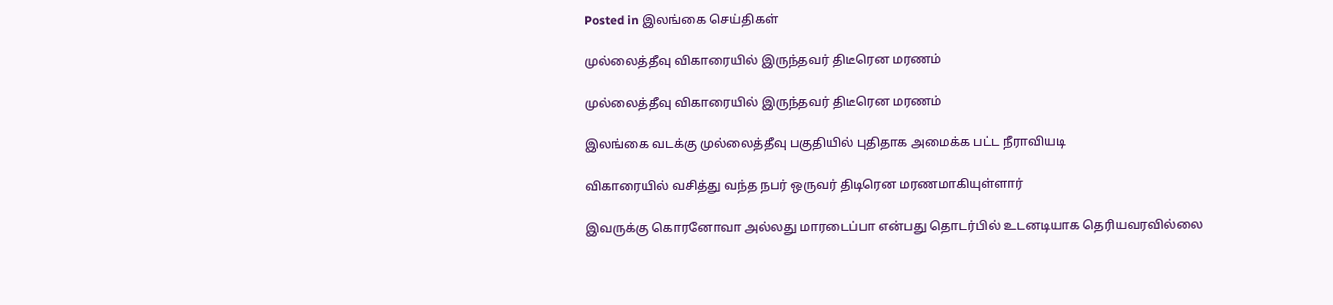Posted in இலங்கை செய்திகள்

முல்லைத்தீவு விகாரையில் இருந்தவர் திடீரென மரணம்

முல்லைத்தீவு விகாரையில் இருந்தவர் திடீரென மரணம்

இலங்கை வடக்கு முல்லைத்தீவு பகுதியில் புதிதாக அமைக்க பட்ட நீராவியடி

விகாரையில் வசித்து வந்த நபர் ஒருவர் திடிரென மரணமாகியுள்ளார்

இவருக்கு கொரனோவா அல்லது மாரடைப்பா என்பது தொடர்பில் உடனடியாக தெரியவரவில்லை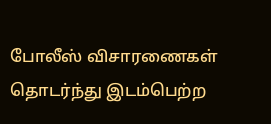போலீஸ் விசாரணைகள் தொடர்ந்து இடம்பெற்ற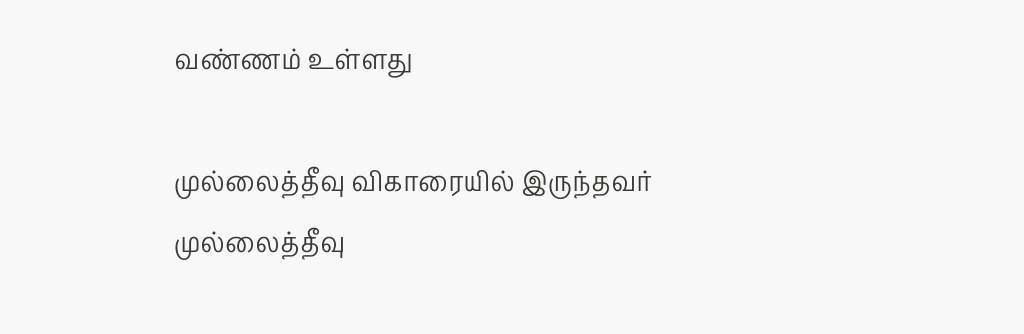வண்ணம் உள்ளது

முல்லைத்தீவு விகாரையில் இருந்தவர்
முல்லைத்தீவு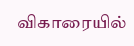விகாரையில்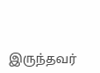இருந்தவர்